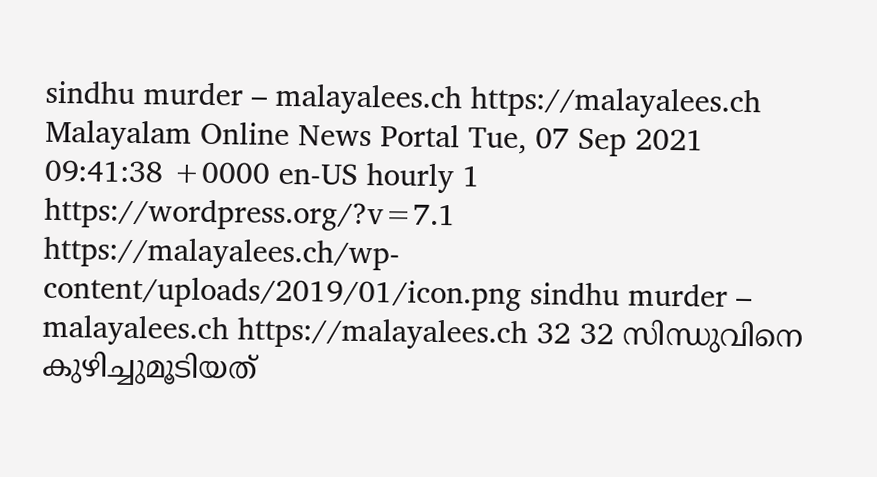sindhu murder – malayalees.ch https://malayalees.ch Malayalam Online News Portal Tue, 07 Sep 2021 09:41:38 +0000 en-US hourly 1 https://wordpress.org/?v=7.1 https://malayalees.ch/wp-content/uploads/2019/01/icon.png sindhu murder – malayalees.ch https://malayalees.ch 32 32 സിന്ധുവിനെ കുഴിച്ചുമൂടിയത്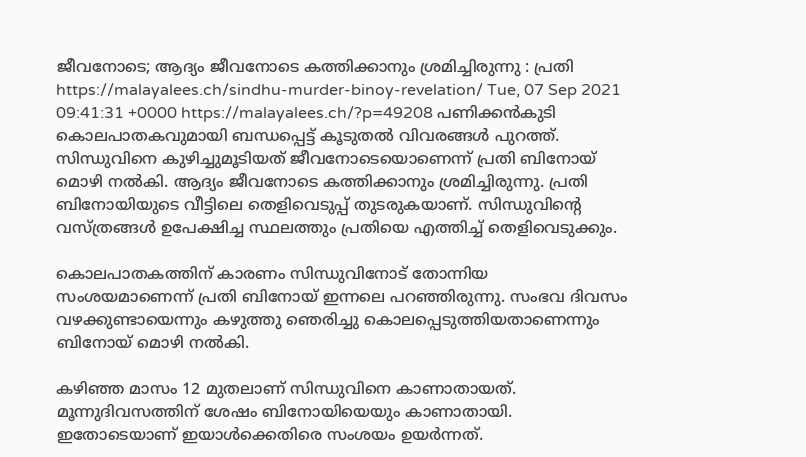ജീവനോടെ; ആദ്യം ജീവനോടെ കത്തിക്കാനും ശ്രമിച്ചിരുന്നു : പ്രതി https://malayalees.ch/sindhu-murder-binoy-revelation/ Tue, 07 Sep 2021 09:41:31 +0000 https://malayalees.ch/?p=49208 പണിക്കൻകുടി കൊലപാതകവുമായി ബന്ധപ്പെട്ട് കൂടുതൽ വിവരങ്ങൾ പുറത്ത്. സിന്ധുവിനെ കുഴിച്ചുമൂടിയത് ജീവനോടെയൊണെന്ന് പ്രതി ബിനോയ് മൊഴി നൽകി. ആദ്യം ജീവനോടെ കത്തിക്കാനും ശ്രമിച്ചിരുന്നു. പ്രതി ബിനോയിയുടെ വീട്ടിലെ തെളിവെടുപ്പ് തുടരുകയാണ്. സിന്ധുവിൻ്റെ വസ്ത്രങ്ങൾ ഉപേക്ഷിച്ച സ്ഥലത്തും പ്രതിയെ എത്തിച്ച് തെളിവെടുക്കും.

കൊലപാതകത്തിന് കാരണം സിന്ധുവിനോട് തോന്നിയ സംശയമാണെന്ന് പ്രതി ബിനോയ് ഇന്നലെ പറഞ്ഞിരുന്നു. സംഭവ ദിവസം വഴക്കുണ്ടായെന്നും കഴുത്തു ഞെരിച്ചു കൊലപ്പെടുത്തിയതാണെന്നും ബിനോയ്‌ മൊഴി നൽകി.

കഴിഞ്ഞ മാസം 12 മുതലാണ് സിന്ധുവിനെ കാണാതായത്. മൂന്നുദിവസത്തിന് ശേഷം ബിനോയിയെയും കാണാതായി. ഇതോടെയാണ് ഇയാള്‍ക്കെതിരെ സംശയം ഉയര്‍ന്നത്.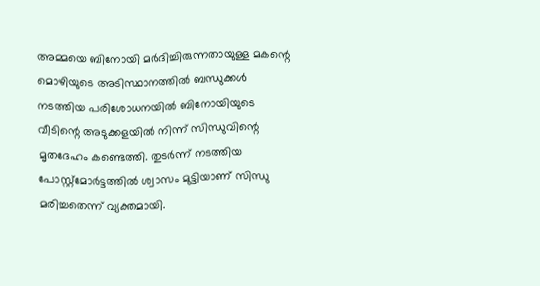അമ്മയെ ബിനോയി മര്‍ദിച്ചിരുന്നതായുള്ള മകന്റെ മൊഴിയുടെ അടിസ്ഥാനത്തില്‍ ബന്ധുക്കള്‍ നടത്തിയ പരിശോധനയില്‍ ബിനോയിയുടെ വീടിന്റെ അടുക്കളയില്‍ നിന്ന് സിന്ധുവിന്റെ മൃതദേഹം കണ്ടെത്തി. തുടര്‍ന്ന് നടത്തിയ പോസ്റ്റ്‌മോര്‍ട്ടത്തില്‍ ശ്വാസം മുട്ടിയാണ് സിന്ധു മരിച്ചതെന്ന് വ്യക്തമായി.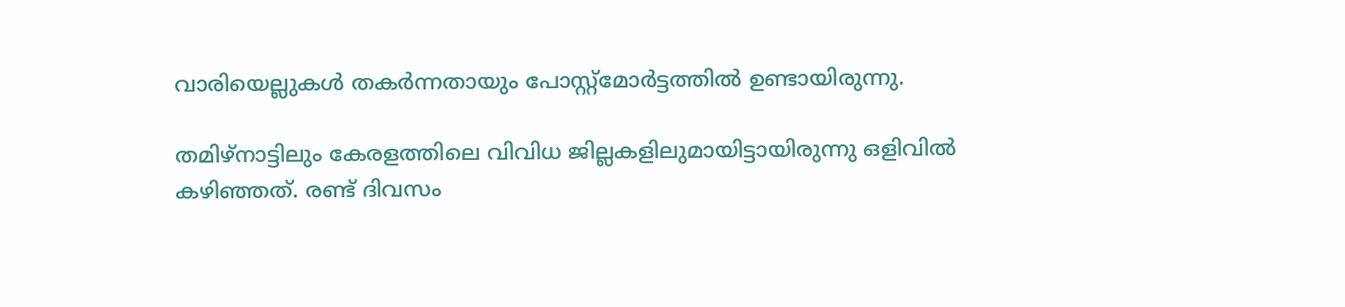വാരിയെല്ലുകള്‍ തകര്‍ന്നതായും പോസ്റ്റ്‌മോര്‍ട്ടത്തില്‍ ഉണ്ടായിരുന്നു.

തമിഴ്നാട്ടിലും കേരളത്തിലെ വിവിധ ജില്ലകളിലുമായിട്ടായിരുന്നു ഒളിവിൽ കഴിഞ്ഞത്. രണ്ട് ദിവസം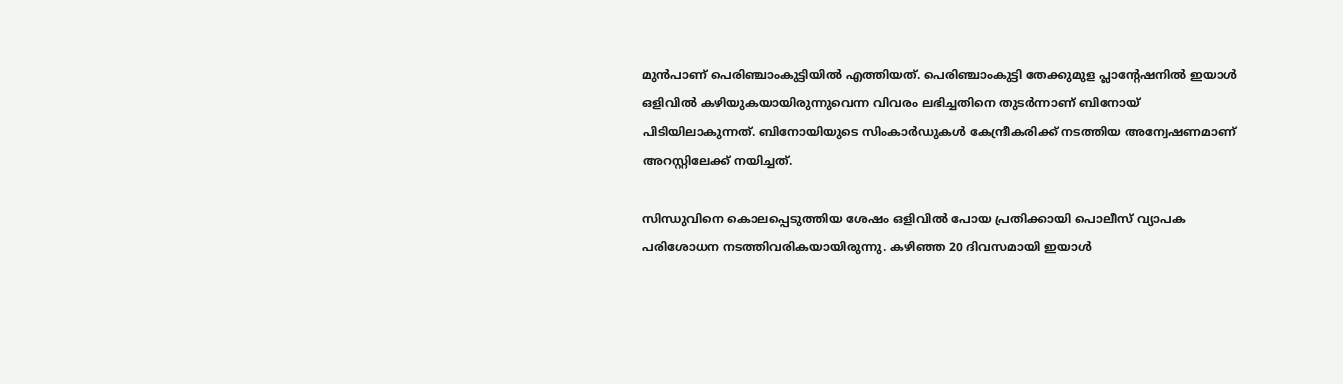മുൻപാണ് പെരിഞ്ചാംകുട്ടിയിൽ എത്തിയത്. പെരിഞ്ചാംകുട്ടി തേക്കുമുള പ്ലാന്റേഷനില്‍ ഇയാള്‍ ഒളിവില്‍ കഴിയുകയായിരുന്നുവെന്ന വിവരം ലഭിച്ചതിനെ തുടർന്നാണ് ബിനോയ് പിടിയിലാകുന്നത്. ബിനോയിയുടെ സിംകാർഡുകൾ കേന്ദ്രീകരിക്ക് നടത്തിയ അന്വേഷണമാണ് അറസ്റ്റിലേക്ക് നയിച്ചത്.

സിന്ധുവിനെ കൊലപ്പെടുത്തിയ ശേഷം ഒളിവില്‍ പോയ പ്രതിക്കായി പൊലീസ് വ്യാപക പരിശോധന നടത്തിവരികയായിരുന്നു. കഴിഞ്ഞ 20 ദിവസമായി ഇയാള്‍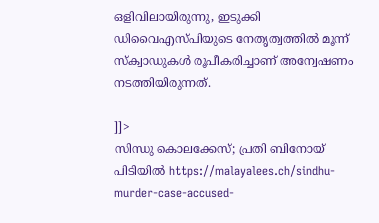ഒളിവിലായിരുന്നു, ഇടുക്കി ഡിവൈഎസ്പിയുടെ നേതൃത്വത്തില്‍ മൂന്ന് സ്‌ക്വാഡുകള്‍ രൂപീകരിച്ചാണ് അന്വേഷണം നടത്തിയിരുന്നത്.

]]>
സിന്ധു കൊലക്കേസ്; പ്രതി ബിനോയ് പിടിയില്‍ https://malayalees.ch/sindhu-murder-case-accused-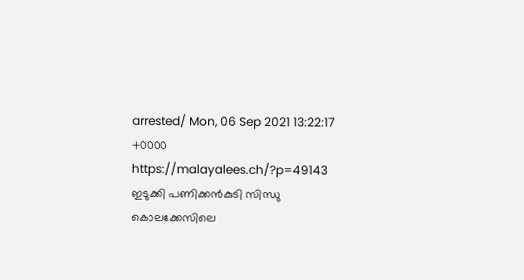arrested/ Mon, 06 Sep 2021 13:22:17 +0000 https://malayalees.ch/?p=49143 ഇടുക്കി പണിക്കന്‍കുടി സിന്ധു കൊലക്കേസിലെ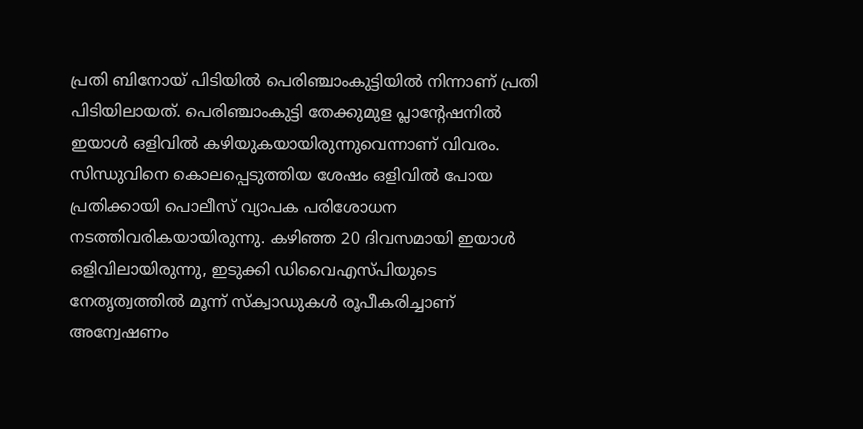പ്രതി ബിനോയ് പിടിയില്‍ പെരിഞ്ചാംകുട്ടിയില്‍ നിന്നാണ് പ്രതി പിടിയിലായത്. പെരിഞ്ചാംകുട്ടി തേക്കുമുള പ്ലാന്റേഷനില്‍ ഇയാള്‍ ഒളിവില്‍ കഴിയുകയായിരുന്നുവെന്നാണ് വിവരം. സിന്ധുവിനെ കൊലപ്പെടുത്തിയ ശേഷം ഒളിവില്‍ പോയ പ്രതിക്കായി പൊലീസ് വ്യാപക പരിശോധന നടത്തിവരികയായിരുന്നു. കഴിഞ്ഞ 20 ദിവസമായി ഇയാള്‍ ഒളിവിലായിരുന്നു, ഇടുക്കി ഡിവൈഎസ്പിയുടെ നേതൃത്വത്തില്‍ മൂന്ന് സ്‌ക്വാഡുകള്‍ രൂപീകരിച്ചാണ് അന്വേഷണം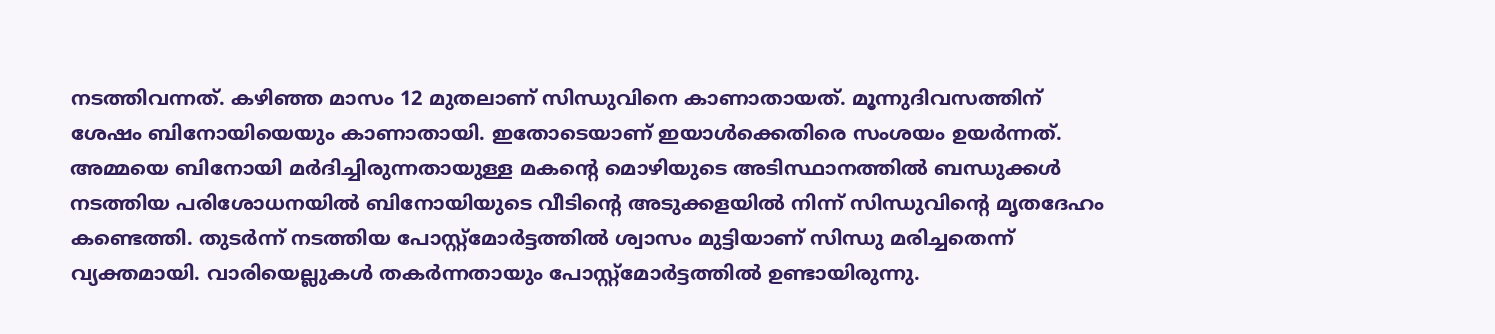നടത്തിവന്നത്. കഴിഞ്ഞ മാസം 12 മുതലാണ് സിന്ധുവിനെ കാണാതായത്. മൂന്നുദിവസത്തിന് ശേഷം ബിനോയിയെയും കാണാതായി. ഇതോടെയാണ് ഇയാള്‍ക്കെതിരെ സംശയം ഉയര്‍ന്നത്. അമ്മയെ ബിനോയി മര്‍ദിച്ചിരുന്നതായുള്ള മകന്റെ മൊഴിയുടെ അടിസ്ഥാനത്തില്‍ ബന്ധുക്കള്‍ നടത്തിയ പരിശോധനയില്‍ ബിനോയിയുടെ വീടിന്റെ അടുക്കളയില്‍ നിന്ന് സിന്ധുവിന്റെ മൃതദേഹം കണ്ടെത്തി. തുടര്‍ന്ന് നടത്തിയ പോസ്റ്റ്‌മോര്‍ട്ടത്തില്‍ ശ്വാസം മുട്ടിയാണ് സിന്ധു മരിച്ചതെന്ന് വ്യക്തമായി. വാരിയെല്ലുകള്‍ തകര്‍ന്നതായും പോസ്റ്റ്‌മോര്‍ട്ടത്തില്‍ ഉണ്ടായിരുന്നു.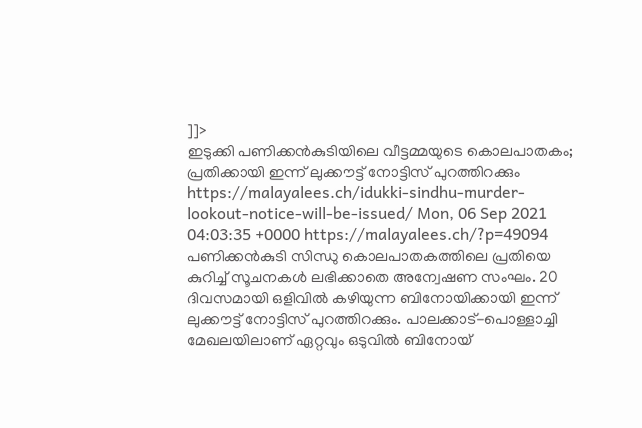]]>
ഇടുക്കി പണിക്കന്‍കുടിയിലെ വീട്ടമ്മയുടെ കൊലപാതകം; പ്രതിക്കായി ഇന്ന് ലുക്കൗട്ട് നോട്ടിസ് പുറത്തിറക്കും https://malayalees.ch/idukki-sindhu-murder-lookout-notice-will-be-issued/ Mon, 06 Sep 2021 04:03:35 +0000 https://malayalees.ch/?p=49094 പണിക്കന്‍കുടി സിന്ധു കൊലപാതകത്തിലെ പ്രതിയെ കുറിച്ച് സൂചനകള്‍ ലഭിക്കാതെ അന്വേഷണ സംഘം. 20 ദിവസമായി ഒളിവില്‍ കഴിയുന്ന ബിനോയിക്കായി ഇന്ന് ലുക്കൗട്ട് നോട്ടിസ് പുറത്തിറക്കും. പാലക്കാട്-പൊള്ളാച്ചി മേഖലയിലാണ് ഏറ്റവും ഒടുവില്‍ ബിനോയ്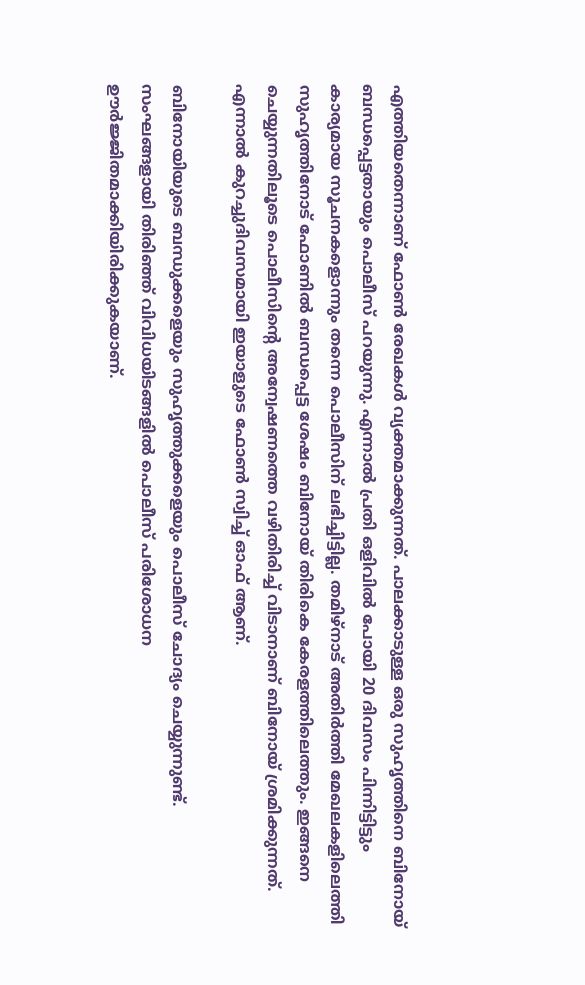എത്തിയതെന്നാണ് ഫോണ്‍ രേഖകള്‍ വ്യക്തമാക്കുന്നത്. പാലക്കാടുള്ള ഒരു സുഹൃത്തിനെ ബിനോയ് ബന്ധപ്പെട്ടതായും പൊലീസ് പറയുന്നു. എന്നാല്‍ പ്രതി ഒളിവില്‍ പോയി 20 ദിവസം പിന്നിട്ടിട്ടും കാര്യമായ സൂചനകളൊന്നും തന്നെ പൊലീസിന് ലഭിച്ചിട്ടില്ല. തമിഴ്‌നാട് അതിര്‍ത്തി മേഖലകളിലെത്തി സുഹൃത്തിനോട് ഫോണില്‍ ബന്ധപ്പെട്ട ശേഷം ബിനോയ് തിരികെ കേരളത്തിലെത്തും. ഇങ്ങനെ ചെയ്യുന്നതിലൂടെ പൊലീസിന്റെ അന്വേഷണത്തെ വഴിതിരിച്ച് വിടാനാണ് ബിനോയ് ശ്രമിക്കുന്നത്. എന്നാല്‍ കുറച്ചുദിവസമായി ഇയാളുടെ ഫോണ്‍ സ്വിച്ച് ഓഫ് ആണ്.

ബിനോയിയുടെ ബന്ധുക്കളെയും സുഹൃത്തുക്കളെയും പൊലീസ് ചോദ്യം ചെയ്യുന്നുണ്ട്. സംഘങ്ങളായി തിരിഞ്ഞ് വിവിധയിടങ്ങളില്‍ പൊലീസ് പരിശോധന ഊര്‍ജ്ജിതമാക്കിയിരിക്കുകയാണ്.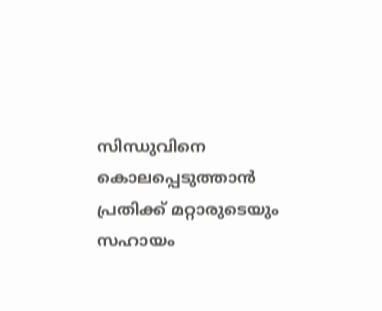സിന്ധുവിനെ കൊലപ്പെടുത്താന്‍ പ്രതിക്ക് മറ്റാരുടെയും സഹായം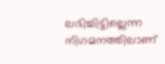ലഭിച്ചിട്ടില്ലെന്ന നിഗമനത്തിലാണ്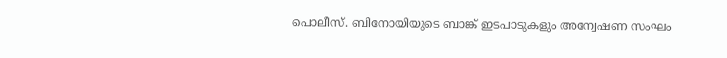പൊലീസ്. ബിനോയിയുടെ ബാങ്ക് ഇടപാടുകളും അന്വേഷണ സംഘം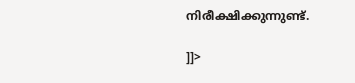നിരീക്ഷിക്കുന്നുണ്ട്.

]]>